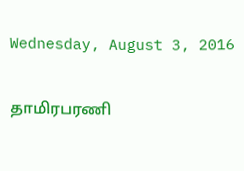Wednesday, August 3, 2016

தாமிரபரணி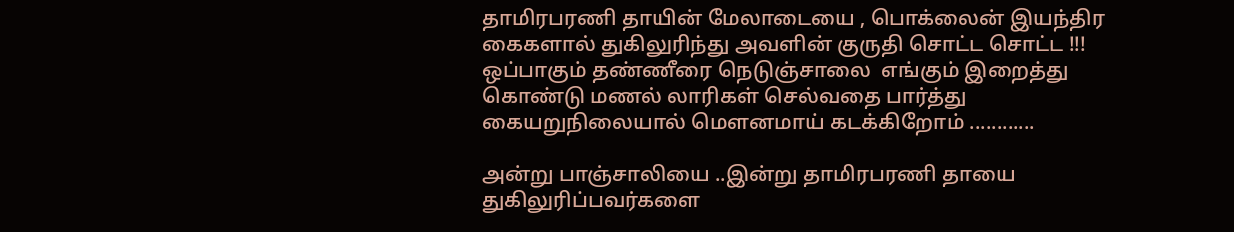தாமிரபரணி தாயின் மேலாடையை , பொக்லைன் இயந்திர கைகளால் துகிலுரிந்து அவளின் குருதி சொட்ட சொட்ட !!! ஒப்பாகும் தண்ணீரை நெடுஞ்சாலை  எங்கும் இறைத்து கொண்டு மணல் லாரிகள் செல்வதை பார்த்து கையறுநிலையால் மௌனமாய் கடக்கிறோம் ............

அன்று பாஞ்சாலியை ..இன்று தாமிரபரணி தாயை துகிலுரிப்பவர்களை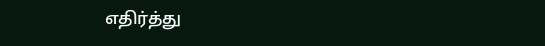எதிர்த்து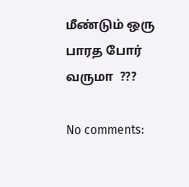மீண்டும் ஒரு பாரத போர் வருமா  ???

No comments: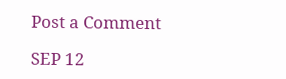Post a Comment

SEP 12